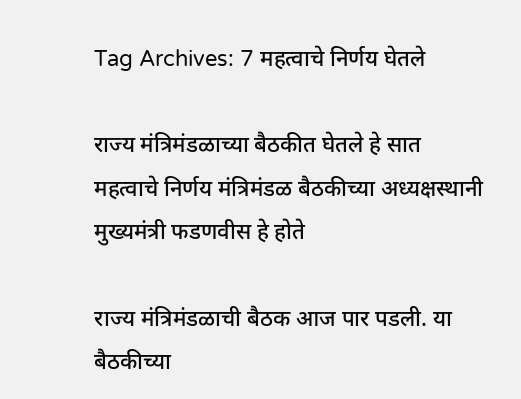Tag Archives: 7 महत्वाचे निर्णय घेतले

राज्य मंत्रिमंडळाच्या बैठकीत घेतले हे सात महत्वाचे निर्णय मंत्रिमंडळ बैठकीच्या अध्यक्षस्थानी मुख्यमंत्री फडणवीस हे होते

राज्य मंत्रिमंडळाची बैठक आज पार पडली. या बैठकीच्या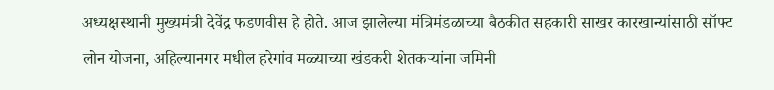अध्यक्षस्थानी मुख्यमंत्री देवेंद्र फडणवीस हे होते. आज झालेल्या मंत्रिमंडळाच्या बैठकीत सहकारी साखर कारखान्यांसाठी सॉफ्ट लोन योजना, अहिल्यानगर मधील हरेगांव मळ्याच्या खंडकरी शेतकऱ्यांना जमिनी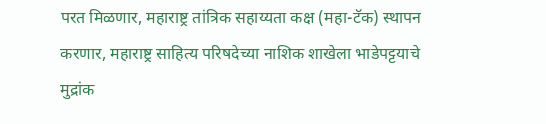परत मिळणार, महाराष्ट्र तांत्रिक सहाय्यता कक्ष (महा-टॅक) स्थापन करणार, महाराष्ट्र साहित्य परिषदेच्या नाशिक शाखेला भाडेपट्टयाचे मुद्रांक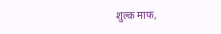शुल्क माफ,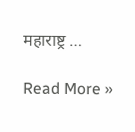महाराष्ट्र …

Read More »